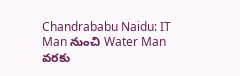Chandrababu Naidu: IT Man నుంచి Water Man వరకు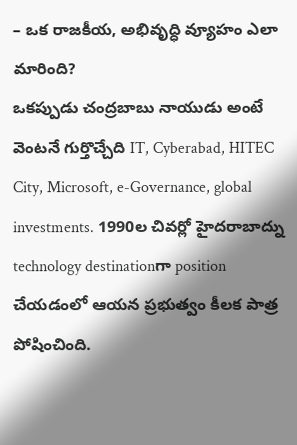– ఒక రాజకీయ, అభివృద్ధి వ్యూహం ఎలా మారింది?
ఒకప్పుడు చంద్రబాబు నాయుడు అంటే వెంటనే గుర్తొచ్చేది IT, Cyberabad, HITEC City, Microsoft, e-Governance, global investments. 1990ల చివర్లో హైదరాబాద్ను technology destinationగా position చేయడంలో ఆయన ప్రభుత్వం కీలక పాత్ర పోషించింది.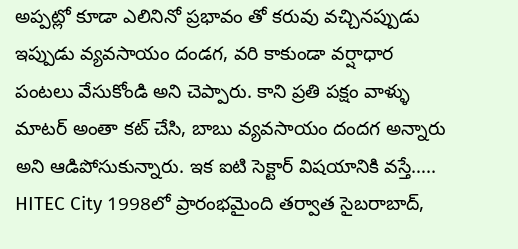అప్పట్లో కూడా ఎలినినో ప్రభావం తో కరువు వచ్చినప్పుడు ఇప్పుడు వ్యవసాయం దండగ, వరి కాకుండా వర్షాధార పంటలు వేసుకోండి అని చెప్పారు. కాని ప్రతి పక్షం వాళ్ళు మాటర్ అంతా కట్ చేసి, బాబు వ్యవసాయం దందగ అన్నారు అని ఆడిపోసుకున్నారు. ఇక ఐటి సెక్టార్ విషయానికి వస్తే…..
HITEC City 1998లో ప్రారంభమైంది తర్వాత సైబరాబాద్,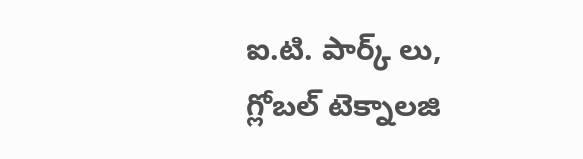ఐ.టి. పార్క్ లు, గ్లోబల్ టెక్నాలజి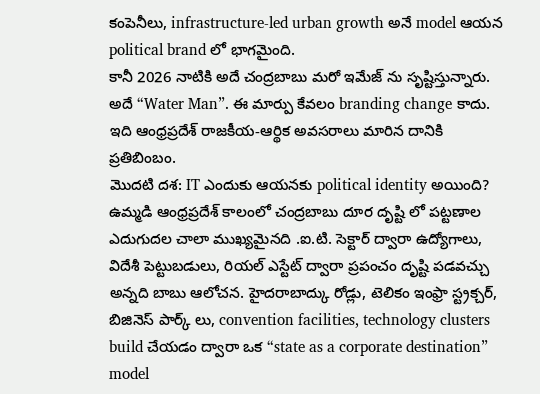కంపెనీలు, infrastructure-led urban growth అనే model ఆయన political brand లో భాగమైంది.
కానీ 2026 నాటికి అదే చంద్రబాబు మరో ఇమేజ్ ను సృష్టిస్తున్నారు. అదే “Water Man”. ఈ మార్పు కేవలం branding change కాదు. ఇది ఆంధ్రప్రదేశ్ రాజకీయ-ఆర్థిక అవసరాలు మారిన దానికి ప్రతిబింబం.
మొదటి దశ: IT ఎందుకు ఆయనకు political identity అయింది?
ఉమ్మడి ఆంధ్రప్రదేశ్ కాలంలో చంద్రబాబు దూర దృష్టి లో పట్టణాల ఎదుగుదల చాలా ముఖ్యమైనది .ఐ.టి. సెక్టార్ ద్వారా ఉద్యోగాలు, విదేశీ పెట్టుబడులు, రియల్ ఎస్టేట్ ద్వారా ప్రపంచం దృష్టి పడవచ్చు అన్నది బాబు ఆలోచన. హైదరాబాద్కు రోడ్లు, టెలికం ఇంఫ్రా స్ట్రక్చర్, బిజినెస్ పార్క్ లు, convention facilities, technology clusters build చేయడం ద్వారా ఒక “state as a corporate destination” model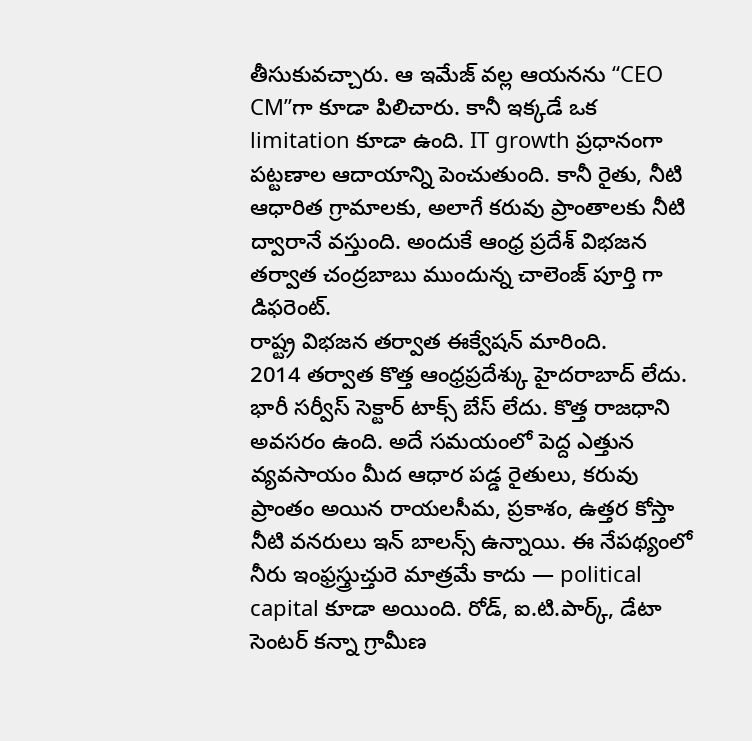తీసుకువచ్చారు. ఆ ఇమేజ్ వల్ల ఆయనను “CEO CM”గా కూడా పిలిచారు. కానీ ఇక్కడే ఒక limitation కూడా ఉంది. IT growth ప్రధానంగా పట్టణాల ఆదాయాన్ని పెంచుతుంది. కానీ రైతు, నీటి ఆధారిత గ్రామాలకు, అలాగే కరువు ప్రాంతాలకు నీటి ద్వారానే వస్తుంది. అందుకే ఆంధ్ర ప్రదేశ్ విభజన తర్వాత చంద్రబాబు ముందున్న చాలెంజ్ పూర్తి గా డిఫరెంట్.
రాష్ట్ర విభజన తర్వాత ఈక్వేషన్ మారింది.
2014 తర్వాత కొత్త ఆంధ్రప్రదేశ్కు హైదరాబాద్ లేదు. భారీ సర్వీస్ సెక్టార్ టాక్స్ బేస్ లేదు. కొత్త రాజధాని అవసరం ఉంది. అదే సమయంలో పెద్ద ఎత్తున వ్యవసాయం మీద ఆధార పడ్డ రైతులు, కరువు ప్రాంతం అయిన రాయలసీమ, ప్రకాశం, ఉత్తర కోస్తా నీటి వనరులు ఇన్ బాలన్స్ ఉన్నాయి. ఈ నేపథ్యంలో నీరు ఇంఫ్రస్త్రుచ్తురె మాత్రమే కాదు — political capital కూడా అయింది. రోడ్, ఐ.టి.పార్క్, డేటా సెంటర్ కన్నా గ్రామీణ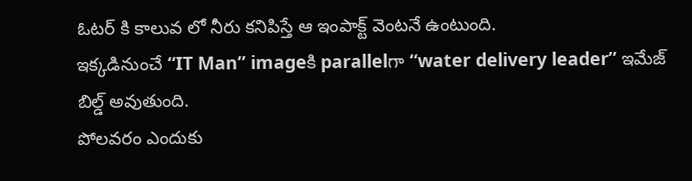ఓటర్ కి కాలువ లో నీరు కనిపిస్తే ఆ ఇంపాక్ట్ వెంటనే ఉంటుంది.
ఇక్కడినుంచే “IT Man” imageకి parallelగా “water delivery leader” ఇమేజ్ బిల్డ్ అవుతుంది.
పోలవరం ఎందుకు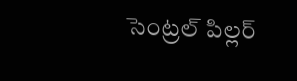సెంట్రల్ పిల్లర్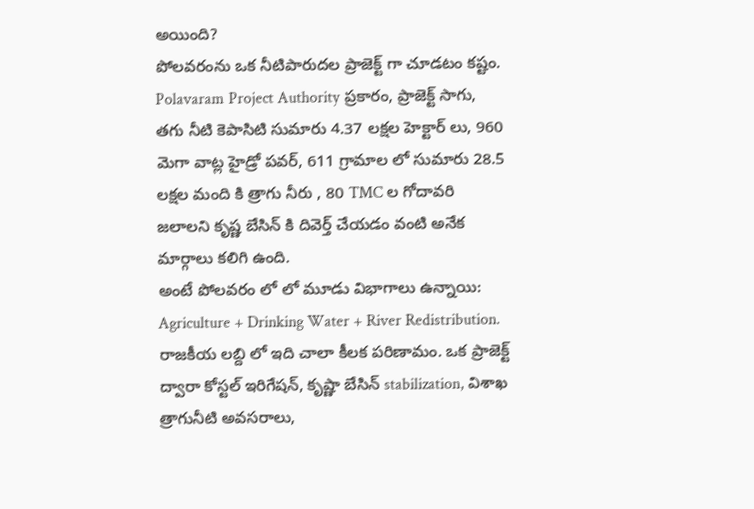అయింది?
పోలవరంను ఒక నీటిపారుదల ప్రాజెక్ట్ గా చూడటం కష్టం. Polavaram Project Authority ప్రకారం, ప్రాజెక్ట్ సాగు, తగు నీటి కెపాసిటి సుమారు 4.37 లక్షల హెక్టార్ లు, 960 మెగా వాట్ల హైడ్రో పవర్, 611 గ్రామాల లో సుమారు 28.5 లక్షల మంది కి త్రాగు నీరు , 80 TMC ల గోదావరి జలాలని కృష్ణ బేసిన్ కి దివెర్త్ చేయడం వంటి అనేక మార్గాలు కలిగి ఉంది.
అంటే పోలవరం లో లో మూడు విభాగాలు ఉన్నాయి: Agriculture + Drinking Water + River Redistribution. రాజకీయ లబ్ది లో ఇది చాలా కీలక పరిణామం. ఒక ప్రాజెక్ట్ ద్వారా కోస్టల్ ఇరిగేషన్, కృష్ణా బేసిన్ stabilization, విశాఖ త్రాగునీటి అవసరాలు,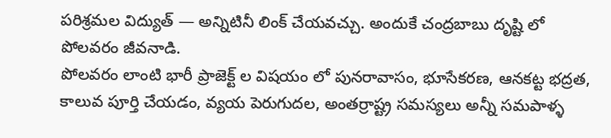పరిశ్రమల విద్యుత్ — అన్నిటినీ లింక్ చేయవచ్చు. అందుకే చంద్రబాబు దృష్టి లో పోలవరం జీవనాడి.
పోలవరం లాంటి భారీ ప్రాజెక్ట్ ల విషయం లో పునరావాసం, భూసేకరణ, ఆనకట్ట భద్రత, కాలువ పూర్తి చేయడం, వ్యయ పెరుగుదల, అంతర్రాష్ట్ర సమస్యలు అన్నీ సమపాళ్ళ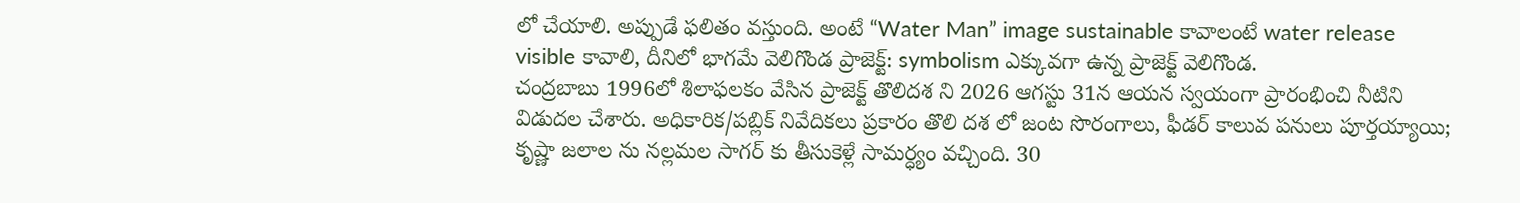లో చేయాలి. అప్పుడే ఫలితం వస్తుంది. అంటే “Water Man” image sustainable కావాలంటే water release visible కావాలి, దీనిలో భాగమే వెలిగొండ ప్రాజెక్ట్: symbolism ఎక్కువగా ఉన్న ప్రాజెక్ట్ వెలిగొండ.
చంద్రబాబు 1996లో శిలాఫలకం వేసిన ప్రాజెక్ట్ తొలిదశ ని 2026 ఆగస్టు 31న ఆయన స్వయంగా ప్రారంభించి నీటిని విడుదల చేశారు. అధికారిక/పబ్లిక్ నివేదికలు ప్రకారం తొలి దశ లో జంట సొరంగాలు, ఫీడర్ కాలువ పనులు పూర్తయ్యాయి; కృష్ణా జలాల ను నల్లమల సాగర్ కు తీసుకెళ్లే సామర్ధ్యం వచ్చింది. 30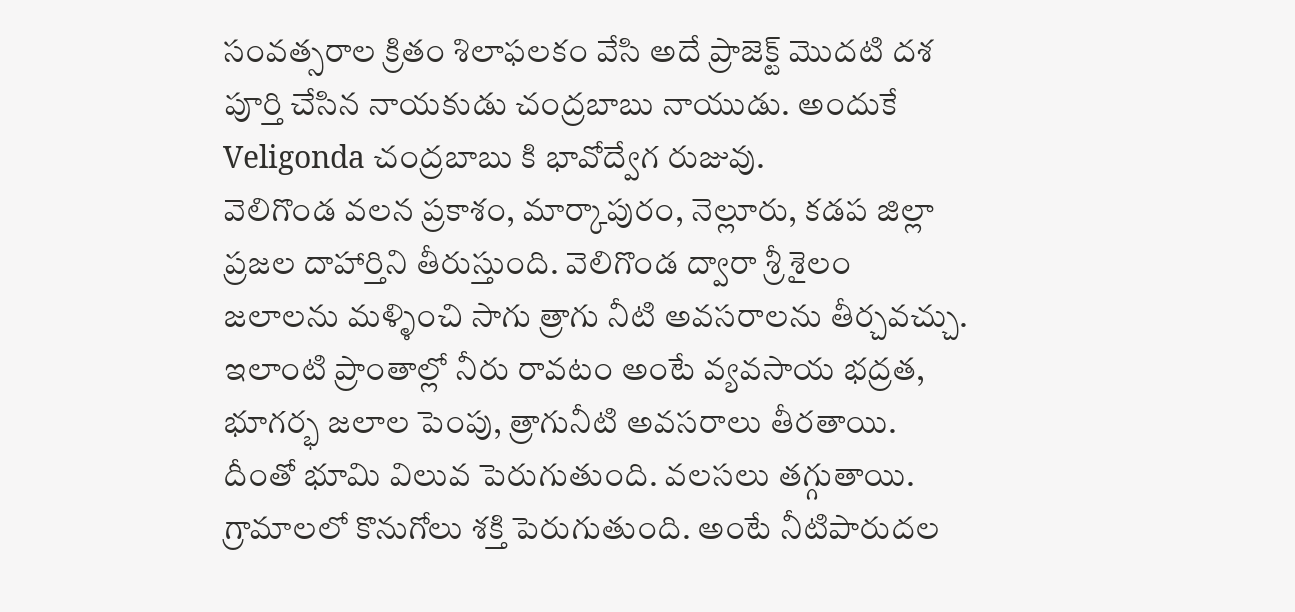సంవత్సరాల క్రితం శిలాఫలకం వేసి అదే ప్రాజెక్ట్ మొదటి దశ పూర్తి చేసిన నాయకుడు చంద్రబాబు నాయుడు. అందుకే Veligonda చంద్రబాబు కి భావోద్వేగ రుజువు.
వెలిగొండ వలన ప్రకాశం, మార్కాపురం, నెల్లూరు, కడప జిల్లా ప్రజల దాహార్తిని తీరుస్తుంది. వెలిగొండ ద్వారా శ్రీ శైలం జలాలను మళ్ళించి సాగు త్రాగు నీటి అవసరాలను తీర్చవచ్చు. ఇలాంటి ప్రాంతాల్లో నీరు రావటం అంటే వ్యవసాయ భద్రత, భూగర్భ జలాల పెంపు, త్రాగునీటి అవసరాలు తీరతాయి. దీంతో భూమి విలువ పెరుగుతుంది. వలసలు తగ్గుతాయి. గ్రామాలలో కొనుగోలు శక్తి పెరుగుతుంది. అంటే నీటిపారుదల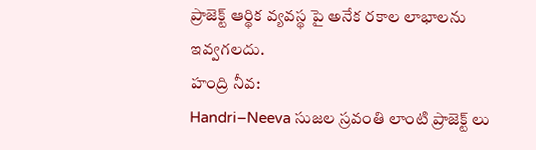ప్రాజెక్ట్ ఆర్థిక వ్యవస్థ పై అనేక రకాల లాభాలను ఇవ్వగలదు.
హంద్రి నీవ:
Handri–Neeva సుజల స్రవంతి లాంటి ప్రాజెక్ట్ లు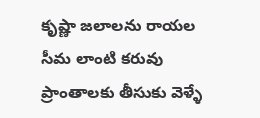కృష్ణా జలాలను రాయల సీమ లాంటి కరువు ప్రాంతాలకు తీసుకు వెళ్ళే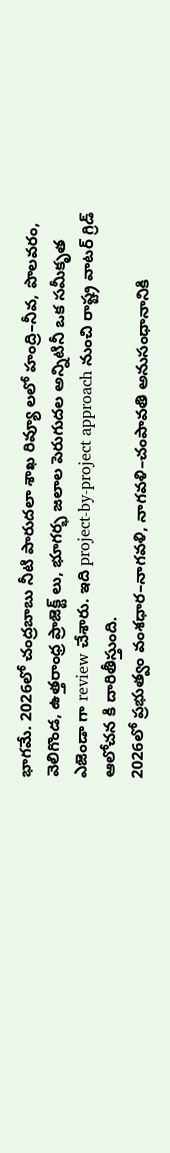భాగమే. 2026లో చంద్రబాబు నీటి పారుదలా శాఖ రివ్యూ లలో హంద్రి–నీవ, పొలవరం, వెలిగొండ, ఉత్తరాంధ్ర ప్రాజెక్ట్ లు, భూగర్భ జలాల పెరుగుదల అన్నిటినీ ఒక సమీకృత ఎజెండా గా review చేశారు. ఇది project-by-project approach నుంచి రాష్ట్ర వాటర్ గ్రిడ్ ఆలోచన కి దారితీస్తుంది.
2026లో ప్రభుత్వం వంశధార–నాగవళి, నాగవళి–చంపావతి అనుసంధానానికి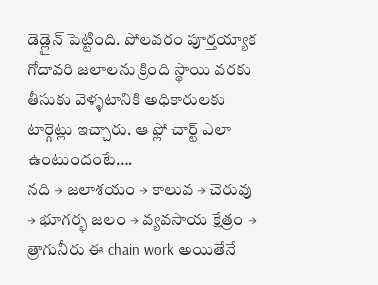డెడ్లైన్ పెట్టింది. పోలవరం పూర్తయ్యాక గోదావరి జలాలను క్రింది స్థాయి వరకు తీసుకు వెళ్ళటానికి అధికారులకు టార్గెట్లు ఇచ్చారు. ఆ ఫ్లో చార్ట్ ఎలా ఉంటుందంటే….
నది → జలాశయం → కాలువ → చెరువు → భూగర్భ జలం → వ్యవసాయ క్షేత్రం → త్రాగునీరు ఈ chain work అయితేనే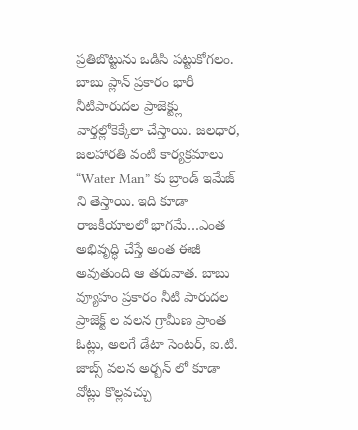ప్రతిబొట్టును ఒడిసి పట్టుకోగలం. బాబు ప్లాన్ ప్రకారం భారీ నీటిపారుదల ప్రాజెక్ట్లు వార్తల్లోకెక్కేలా చేస్తాయి. జలధార, జలహారతి వంటి కార్యక్రమాలు “Water Man” కు బ్రాండ్ ఇమేజ్ ని తెస్తాయి. ఇది కూడా రాజకీయాలలో భాగమే…ఎంత అభివృద్ధి చేస్తే అంత ఈజీ అవుతుంది ఆ తరువాత. బాబు వ్యూహం ప్రకారం నీటి పారుదల ప్రాజెక్ట్ ల వలన గ్రామీణ ప్రాంత ఓట్లు, అలగే డేటా సెంటర్, ఐ.టి. జాబ్స్ వలన అర్బన్ లో కూడా వోట్లు కొల్లవచ్చు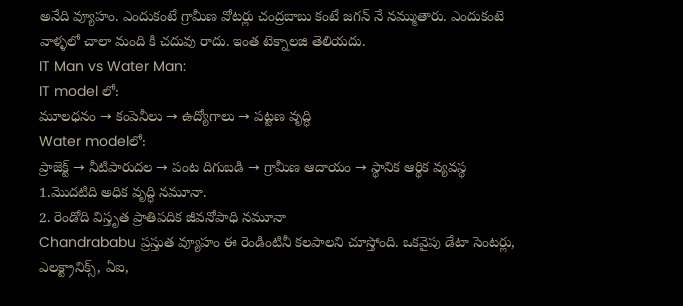అనేది వ్యూహం. ఎందుకంటే గ్రామీణ వోటర్లు చంద్రబాబు కంటే జగన్ నే నమ్ముతారు. ఎందుకంటె వాళ్ళలో చాలా మంది కి చదువు రాదు. ఇంత టెక్నాలజి తెలియదు.
IT Man vs Water Man:
IT model లో:
మూలధనం → కంపెనీలు → ఉద్యోగాలు → పట్టణ వృద్ధి
Water modelలో:
ప్రాజెక్ట్ → నీటిపారుదల → పంట దిగుబడి → గ్రామీణ ఆదాయం → స్థానిక ఆర్థిక వ్యవస్థ
1.మొదటిది అధిక వృద్ధి నమూనా.
2. రెండోది విస్తృత ప్రాతిపదిక జీవనోపాధి నమూనా
Chandrababu ప్రస్తుత వ్యూహం ఈ రెండింటినీ కలపాలని చూస్తోంది. ఒకవైపు డేటా సెంటర్లు, ఎలక్ట్రానిక్స్, ఏఐ,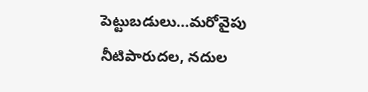పెట్టుబడులు…మరోవైపు నీటిపారుదల, నదుల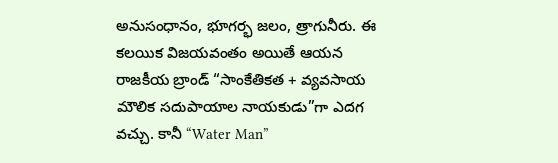అనుసంధానం, భూగర్భ జలం, త్రాగునీరు. ఈ కలయిక విజయవంతం అయితే ఆయన రాజకీయ బ్రాండ్ “సాంకేతికత + వ్యవసాయ మౌలిక సదుపాయాల నాయకుడు”గా ఎదగ వచ్చు. కానీ “Water Man”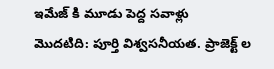ఇమేజ్ కి మూడు పెద్ద సవాళ్లు
మొదటిది: పూర్తి విశ్వసనీయత. ప్రాజెక్ట్ ల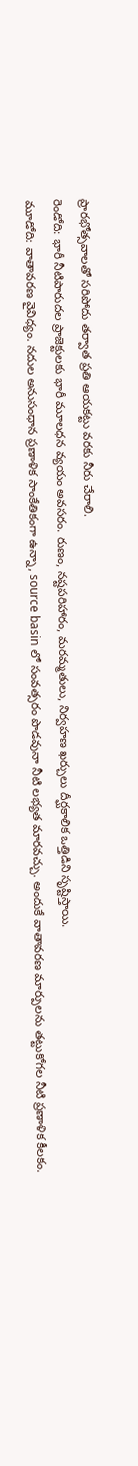ప్రారభోత్సవాలతో సరిపోదు తర్వాత ప్రతి ఆయకట్టు వరకు నీరు చేరాలి.
రెండోది: భారీ నీటిపారుదల ప్రాజెక్టులకు భారీ మూలధన వ్యయం అవసరం. రుణం, నష్టపరిహారం, మరమ్మతులు, నిర్వహణ ఖర్చులు దీర్ఘకాలిక ఒత్తిడిని సృష్టిస్తాయి.
మూడోది: వాతావరణ వైవిధ్యం. నదుల అనుసంధాన ప్రణాళిక సాంకేతికంగా ఉన్నా, source basin లో సంవత్సరం పొడవునా నీటి లభ్యత మారవచ్చు. అందుకే వాతావరణ మార్పులను తట్టుకోగల నీటి ప్రణాళిక కీలకం.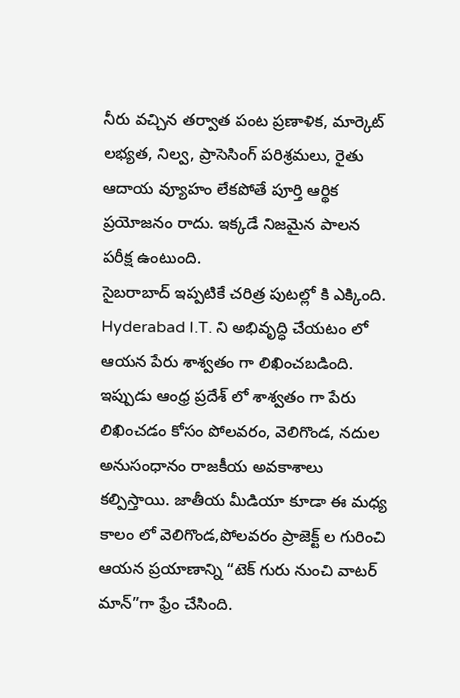నీరు వచ్చిన తర్వాత పంట ప్రణాళిక, మార్కెట్ లభ్యత, నిల్వ, ప్రాసెసింగ్ పరిశ్రమలు, రైతు ఆదాయ వ్యూహం లేకపోతే పూర్తి ఆర్థిక ప్రయోజనం రాదు. ఇక్కడే నిజమైన పాలన పరీక్ష ఉంటుంది.
సైబరాబాద్ ఇప్పటికే చరిత్ర పుటల్లో కి ఎక్కింది.
Hyderabad I.T. ని అభివృద్ధి చేయటం లో ఆయన పేరు శాశ్వతం గా లిఖించబడింది. ఇప్పుడు ఆంధ్ర ప్రదేశ్ లో శాశ్వతం గా పేరు లిఖించడం కోసం పోలవరం, వెలిగొండ, నదుల అనుసంధానం రాజకీయ అవకాశాలు కల్పిస్తాయి. జాతీయ మీడియా కూడా ఈ మధ్య కాలం లో వెలిగొండ,పోలవరం ప్రాజెక్ట్ ల గురించి ఆయన ప్రయాణాన్ని “టెక్ గురు నుంచి వాటర్ మాన్”గా ఫ్రేం చేసింది.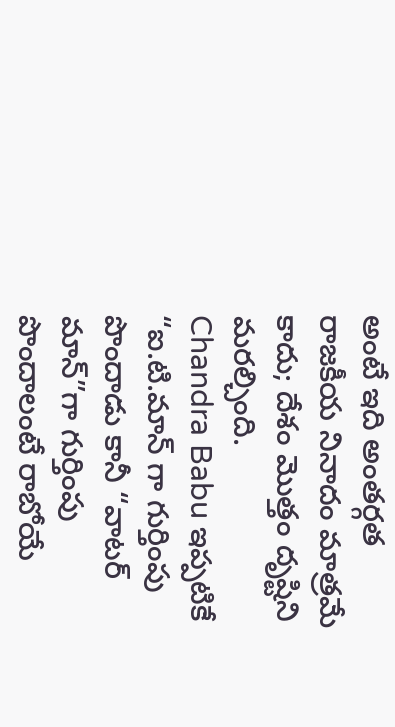అంటే ఇది అంతర్గత రాజకీయ నినాదం మాత్రమే కాదు; దేశం మొత్తం దృష్టిని మరల్చింది.
Chandra Babu ఇప్పటికే “ఐ.టి.మాన్ గా గుర్తింపు పొందాడు కానీ “వాటర్ మాన్”గా గుర్తింపు పొందాలంటే రాబోయే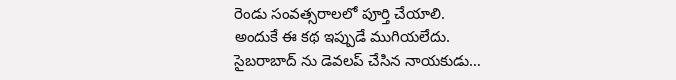రెండు సంవత్సరాలలో పూర్తి చేయాలి.
అందుకే ఈ కథ ఇప్పుడే ముగియలేదు.
సైబరాబాద్ ను డెవలప్ చేసిన నాయకుడు…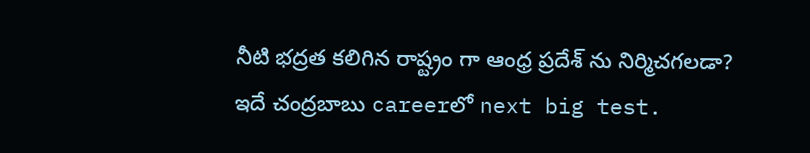నీటి భద్రత కలిగిన రాష్ట్రం గా ఆంధ్ర ప్రదేశ్ ను నిర్మిచగలడా?
ఇదే చంద్రబాబు careerలో next big test.